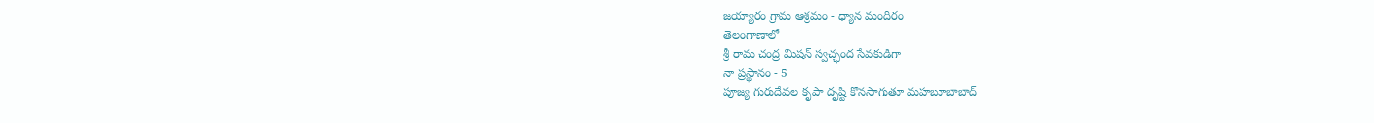జయ్యారం గ్రామ ఆశ్రమం - ధ్యాన మందిరం
తెలంగాణాలో
శ్రీ రామ చంద్ర మిషన్ స్వచ్ఛంద సేవకుడిగా
నా ప్రస్థానం - 5
పూజ్య గురుదేవల కృపా దృష్టి కొనసాగుతూ మహబూబాబాద్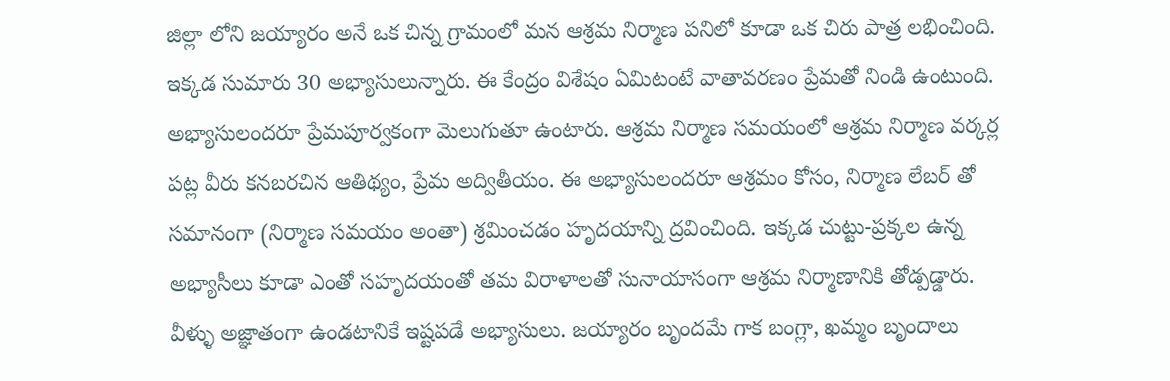జిల్లా లోని జయ్యారం అనే ఒక చిన్న గ్రామంలో మన ఆశ్రమ నిర్మాణ పనిలో కూడా ఒక చిరు పాత్ర లభించింది.
ఇక్కడ సుమారు 30 అభ్యాసులున్నారు. ఈ కేంద్రం విశేషం ఏమిటంటే వాతావరణం ప్రేమతో నిండి ఉంటుంది. అభ్యాసులందరూ ప్రేమపూర్వకంగా మెలుగుతూ ఉంటారు. ఆశ్రమ నిర్మాణ సమయంలో ఆశ్రమ నిర్మాణ వర్కర్ల పట్ల వీరు కనబరచిన ఆతిథ్యం, ప్రేమ అద్వితీయం. ఈ అభ్యాసులందరూ ఆశ్రమం కోసం, నిర్మాణ లేబర్ తో సమానంగా (నిర్మాణ సమయం అంతా) శ్రమించడం హృదయాన్ని ద్రవించింది. ఇక్కడ చుట్టు-ప్రక్కల ఉన్న అభ్యాసీలు కూడా ఎంతో సహృదయంతో తమ విరాళాలతో సునాయాసంగా ఆశ్రమ నిర్మాణానికి తోడ్పడ్డారు. వీళ్ళు అజ్ఞాతంగా ఉండటానికే ఇష్టపడే అభ్యాసులు. జయ్యారం బృందమే గాక బంగ్లా, ఖమ్మం బృందాలు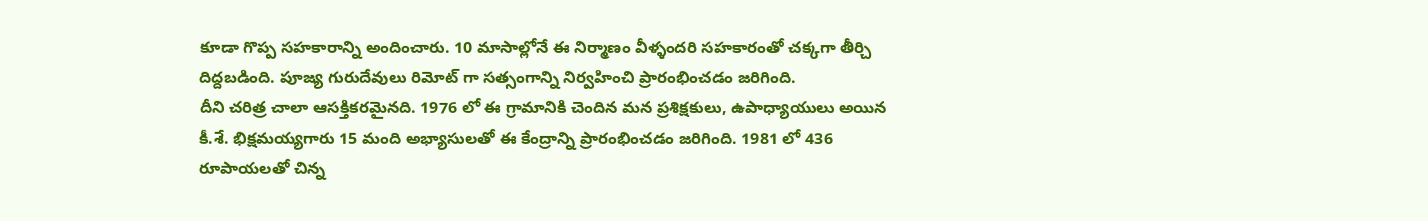కూడా గొప్ప సహకారాన్ని అందించారు. 10 మాసాల్లోనే ఈ నిర్మాణం వీళ్ళందరి సహకారంతో చక్కగా తీర్చి దిద్దబడింది. పూజ్య గురుదేవులు రిమోట్ గా సత్సంగాన్ని నిర్వహించి ప్రారంభించడం జరిగింది.
దీని చరిత్ర చాలా ఆసక్తికరమైనది. 1976 లో ఈ గ్రామానికి చెందిన మన ప్రశిక్షకులు, ఉపాధ్యాయులు అయిన కీ.శే. భిక్షమయ్యగారు 15 మంది అభ్యాసులతో ఈ కేంద్రాన్ని ప్రారంభించడం జరిగింది. 1981 లో 436 రూపాయలతో చిన్న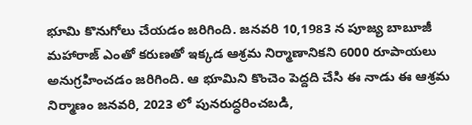భూమి కొనుగోలు చేయడం జరిగింది. జనవరి 10,1983 న పూజ్య బాబూజీ మహారాజ్ ఎంతో కరుణతో ఇక్కడ ఆశ్రమ నిర్మాణానికని 6000 రూపాయలు అనుగ్రహించడం జరిగింది. ఆ భూమిని కొంచెం పెద్దది చేసి ఈ నాడు ఈ ఆశ్రమ నిర్మాణం జనవరి, 2023 లో పునరుద్ధరించబడి,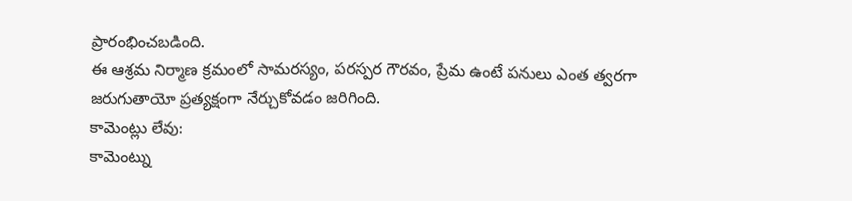ప్రారంభించబడింది.
ఈ ఆశ్రమ నిర్మాణ క్రమంలో సామరస్యం, పరస్పర గౌరవం, ప్రేమ ఉంటే పనులు ఎంత త్వరగా జరుగుతాయో ప్రత్యక్షంగా నేర్చుకోవడం జరిగింది.
కామెంట్లు లేవు:
కామెంట్ను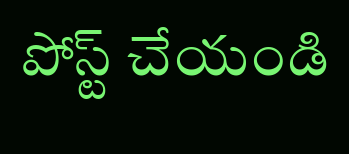పోస్ట్ చేయండి